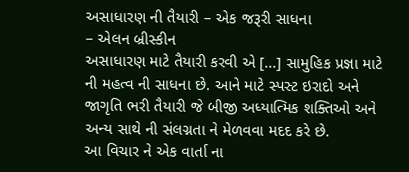અસાધારણ ની તૈયારી – એક જરૂરી સાધના
– એલન બ્રીસ્કીન
અસાધારણ માટે તૈયારી કરવી એ [...] સામુહિક પ્રજ્ઞા માટે ની મહત્વ ની સાધના છે. આને માટે સ્પસ્ટ ઇરાદો અને જાગૃતિ ભરી તૈયારી જે બીજી અધ્યાત્મિક શક્તિઓ અને અન્ય સાથે ની સંલગ્નતા ને મેળવવા મદદ કરે છે.
આ વિચાર ને એક વાર્તા ના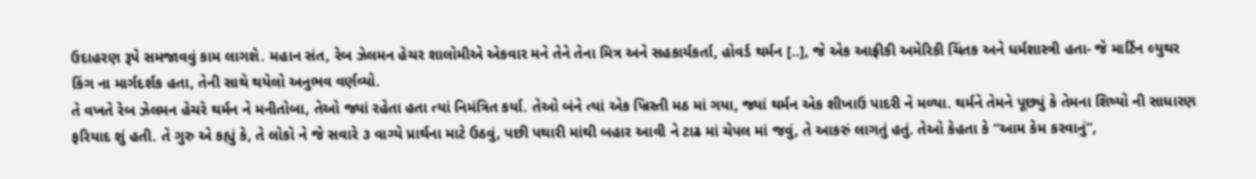ઉદાહરણ રૂપે સમજાવવું કામ લાગશે. મહાન સંત, રેબ ઝેલમન હેચર શાલોમીએ એકવાર મને તેને તેના મિત્ર અને સહકાર્યકર્તા, હોવર્ડ થર્મન [..], જે એક આફ્રીકી અમેરિકી ચિંતક અને ધર્મશાસ્ત્રી હતા- જે માર્ટિન લ્યુથર કિંગ ના માર્ગદર્શક હતા, તેની સાથે થયેલો અનુભવ વર્ણવ્યો.
તે વખતે રેબ ઝેલમન હેચરે થર્મન ને મનીતોબા, તેઓ જ્યાં રહેતા હતા ત્યાં નિમંત્રિત કર્યા. તેઓ બંને ત્યાં એક ખ્રિસ્તી મઠ માં ગયા, જ્યાં થર્મન એક શીખાઉ પાદરી ને મળ્યા. થર્મને તેમને પૂછ્યું કે તેમના શિષ્યો ની સાધારણ ફરિયાદ શું હતી. તે ગુરુ એ કહ્યું કે, તે લોકો ને જે સવારે ૩ વાગ્યે પ્રાર્થના માટે ઉઠવું, પછી પથારી માંથી બહાર આવી ને ટાઢ માં ચેપલ માં જવું, તે આકરું લાગતું હતું. તેઓ કેહતા કે “આમ કેમ કરવાનું”,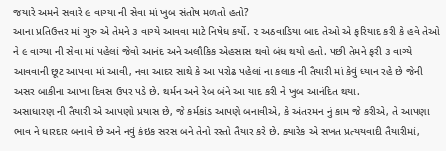જયારે અમને સવારે ૯ વાગ્યા ની સેવા માં ખુબ સંતોષ મળતો હતો?
આના પ્રતિઉત્તર માં ગુરુ એ તેમને ૩ વાગ્યે આવવા માટે નિષેધ કર્યો. ૨ અઠવાડિયા બાદ તેઓ એ ફરિયાદ કરી કે હવે તેઓ ને ૯ વાગ્યા ની સેવા માં પહેલાં જેવો આનંદ અને અલૌકિક એહસાસ થવો બંધ થયો હતો. પછી તેમને ફરી ૩ વાગ્યે આવવાની છૂટ આપવા માં આવી, નવા આદર સાથે કે આ પરોઢ પહેલાં ના કલાક ની તૈયારી માં કેવું ધ્યાન રહે છે જેની અસર બાકીના આખા દિવસ ઉપર પડે છે. થર્મન અને રેબ બંને આ યાદ કરી ને ખુબ આનંદિત થયા.
અસાધારણ ની તૈયારી એ આપણો પ્રયાસ છે, જે કર્મકાંડ આપણે બનાવીએ, કે અંતરમન નું કામ જે કરીએ, તે આપણા ભાવ ને ધારદાર બનાવે છે અને નવું કંઇક સરસ બને તેનો રસ્તો તૈયાર કરે છે. ક્યારેક એ સખત પ્રત્યયવાદી તૈયારીમાં,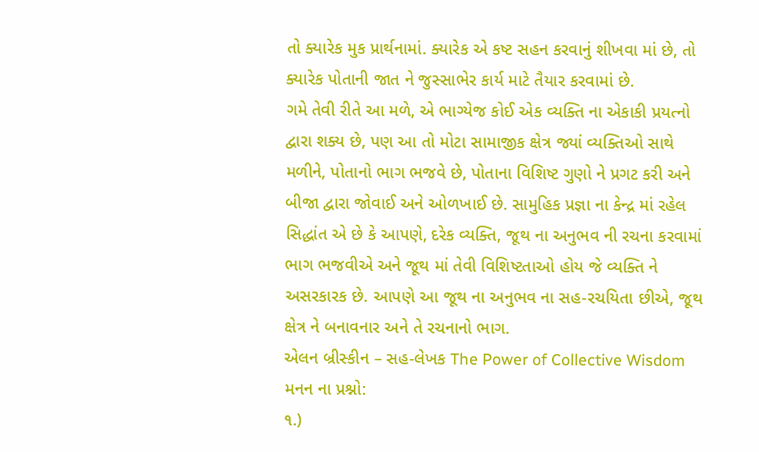તો ક્યારેક મુક પ્રાર્થનામાં. ક્યારેક એ કષ્ટ સહન કરવાનું શીખવા માં છે, તો ક્યારેક પોતાની જાત ને જુસ્સાભેર કાર્ય માટે તૈયાર કરવામાં છે.
ગમે તેવી રીતે આ મળે, એ ભાગ્યેજ કોઈ એક વ્યક્તિ ના એકાકી પ્રયત્નો દ્વારા શક્ય છે, પણ આ તો મોટા સામાજીક ક્ષેત્ર જ્યાં વ્યક્તિઓ સાથે મળીને, પોતાનો ભાગ ભજવે છે, પોતાના વિશિષ્ટ ગુણો ને પ્રગટ કરી અને બીજા દ્વારા જોવાઈ અને ઓળખાઈ છે. સામુહિક પ્રજ્ઞા ના કેન્દ્ર માં રહેલ સિદ્ધાંત એ છે કે આપણે, દરેક વ્યક્તિ, જૂથ ના અનુભવ ની રચના કરવામાં ભાગ ભજવીએ અને જૂથ માં તેવી વિશિષ્ટતાઓ હોય જે વ્યક્તિ ને અસરકારક છે. આપણે આ જૂથ ના અનુભવ ના સહ-રચયિતા છીએ, જૂથ ક્ષેત્ર ને બનાવનાર અને તે રચનાનો ભાગ.
એલન બ્રીસ્કીન – સહ-લેખક The Power of Collective Wisdom
મનન ના પ્રશ્નો:
૧.)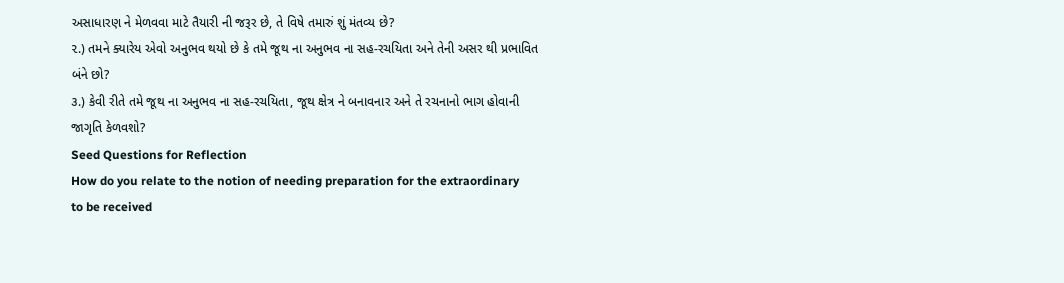અસાધારણ ને મેળવવા માટે તૈયારી ની જરૂર છે, તે વિષે તમારું શું મંતવ્ય છે?
૨.) તમને ક્યારેય એવો અનુભવ થયો છે કે તમે જૂથ ના અનુભવ ના સહ-રચયિતા અને તેની અસર થી પ્રભાવિત બંને છો?
૩.) કેવી રીતે તમે જૂથ ના અનુભવ ના સહ-રચયિતા, જૂથ ક્ષેત્ર ને બનાવનાર અને તે રચનાનો ભાગ હોવાની જાગૃતિ કેળવશો?
Seed Questions for Reflection
How do you relate to the notion of needing preparation for the extraordinary to be received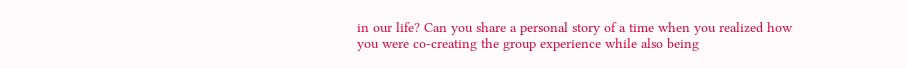in our life? Can you share a personal story of a time when you realized how you were co-creating the group experience while also being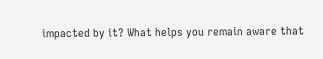impacted by it? What helps you remain aware that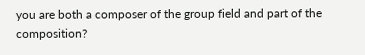you are both a composer of the group field and part of the composition?